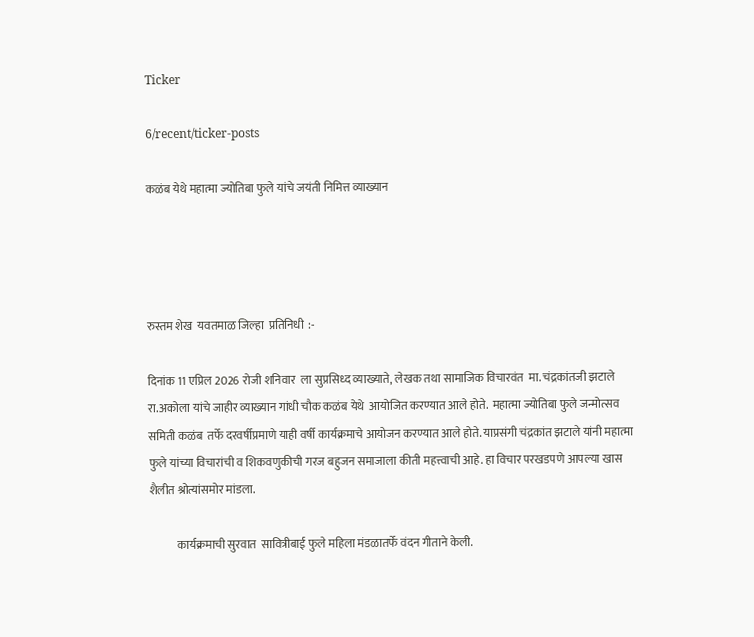Ticker

6/recent/ticker-posts

कळंब येथे महात्मा ज्योतिबा फुले यांचे जयंती निमित्त व्याख्यान




रुस्तम शेख  यवतमाळ जिल्हा  प्रतिनिधी  :-

दिनांक 11 एप्रिल 2026 रोजी शनिवार  ला सुप्रसिध्द व्याख्याते, लेखक तथा सामाजिक विचारवंत  मा. चंद्रकांतजी झटाले रा.अकोला यांचे जाहीर व्याख्यान गांधी चौक कळंब येथे  आयोजित करण्यात आले होते.  महात्मा ज्योतिबा फुले जन्मोत्सव समिती कळंब  तर्फे दरवर्षीप्रमाणे याही वर्षी कार्यक्रमाचे आयोजन करण्यात आले होते. याप्रसंगी चंद्रकांत झटाले यांनी महात्मा फुले यांच्या विचारांची व शिकवणुकीची गरज बहुजन समाजाला कीती महत्त्वाची आहे. हा विचार परखडपणे आपल्या खास  शैलीत श्रोत्यांसमोर मांडला.

            कार्यक्रमाची सुरवात  सावित्रीबाई फुले महिला मंडळातर्फे वंदन गीताने केली.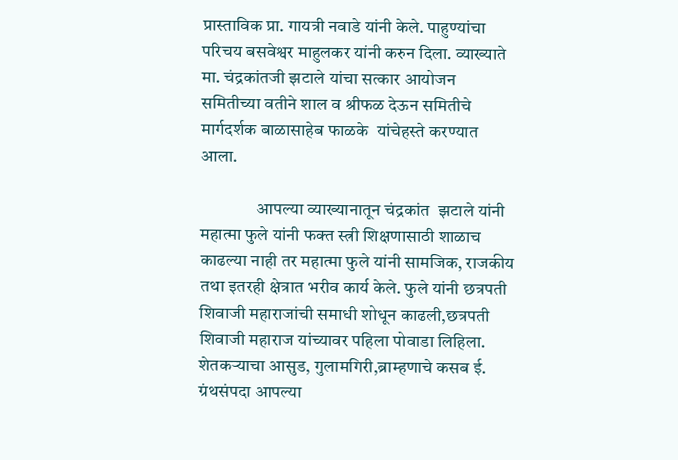प्रास्ताविक प्रा. गायत्री नवाडे यांनी केले. पाहुण्यांचा परिचय बसवेश्वर माहुलकर यांनी करुन दिला. व्याख्याते मा. चंद्रकांतजी झटाले यांचा सत्कार आयोजन समितीच्या वतीने शाल व श्रीफळ देऊन समितीचे मार्गदर्शक बाळासाहेब फाळके  यांचेहस्ते करण्यात आला.

                आपल्या व्याख्यानातून चंद्रकांत  झटाले यांनी       महात्मा फुले यांनी फक्त स्त्री शिक्षणासाठी शाळाच काढल्या नाही तर महात्मा फुले यांनी सामजिक, राजकीय तथा इतरही क्षेत्रात भरीव कार्य केले. फुले यांनी छत्रपती शिवाजी महाराजांची समाधी शोधून काढली,छत्रपती शिवाजी महाराज यांच्यावर पहिला पोवाडा लिहिला. शेतकऱ्याचा आसुड, गुलामगिरी,ब्राम्हणाचे कसब ई. ग्रंथसंपदा आपल्या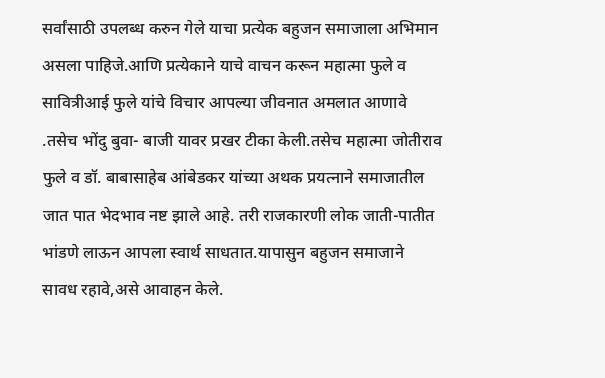सर्वांसाठी उपलब्ध करुन गेले याचा प्रत्येक बहुजन समाजाला अभिमान असला पाहिजे.आणि प्रत्येकाने याचे वाचन करून महात्मा फुले व सावित्रीआई फुले यांचे विचार आपल्या जीवनात अमलात आणावे .तसेच भोंदु बुवा- बाजी यावर प्रखर टीका केली.तसेच महात्मा जोतीराव फुले व डॉ. बाबासाहेब आंबेडकर यांच्या अथक प्रयत्नाने समाजातील जात पात भेदभाव नष्ट झाले आहे. तरी राजकारणी लोक जाती-पातीत भांडणे लाऊन आपला स्वार्थ साधतात.यापासुन बहुजन समाजाने सावध रहावे,असे आवाहन केले.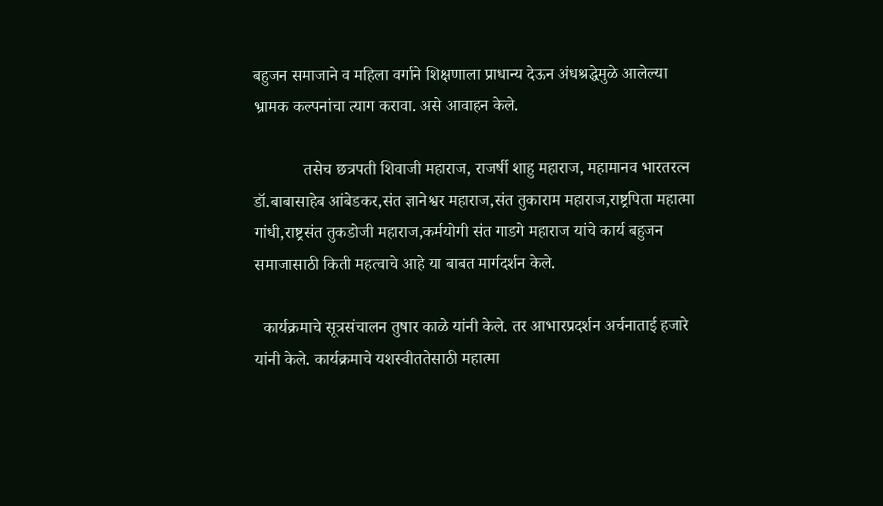बहुजन समाजाने व महिला वर्गाने शिक्षणाला प्राधान्य देऊन अंधश्रद्धेमुळे आलेल्या भ्रामक कल्पनांचा त्याग करावा. असे आवाहन केले.

            तसेच छत्रपती शिवाजी महाराज, राजर्षी शाहु महाराज, महामानव भारतरत्न डॉ.बाबासाहेब आंबेडकर,संत ज्ञानेश्वर महाराज,संत तुकाराम महाराज,राष्ट्रपिता महात्मा गांधी,राष्ट्रसंत तुकडोजी महाराज,कर्मयोगी संत गाडगे महाराज यांचे कार्य बहुजन समाजासाठी किती महत्वाचे आहे या बाबत मार्गदर्शन केले.

  कार्यक्रमाचे सूत्रसंचालन तुषार काळे यांनी केले. तर आभारप्रदर्शन अर्चनाताई हजारे यांनी केले. कार्यक्रमाचे यशस्वीततेसाठी महात्मा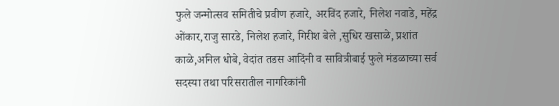फुले जन्मोत्सव समितीचे प्रवीण हजारे, अरविंद हजारे, निलेश नवाडे, महेंद्र ओंकार,राजु सारडे, निलेश हजारे, गिरीश बेले ,सुधिर खसाळे, प्रशांत काळे,अनिल धोबे, वेदांत तडस आदिंनी व सावित्रीबाई फुले मंडळाच्या सर्व सदस्या तथा परिसरातील नागरिकांनी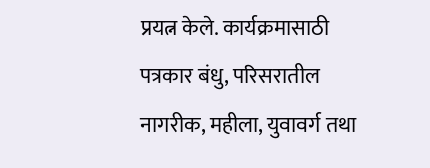प्रयत्न केले. कार्यक्रमासाठी पत्रकार बंधु, परिसरातील नागरीक, महीला, युवावर्ग तथा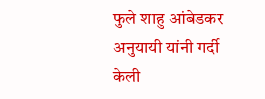फुले शाहु आंबेडकर अनुयायी यांनी गर्दी केली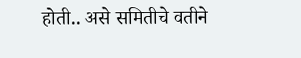होती.. असे समितीचे वतीने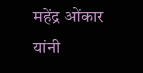महेंद्र ओंकार यांनी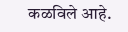कळविले आहे.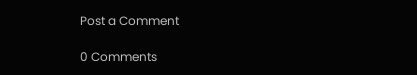Post a Comment

0 Comments